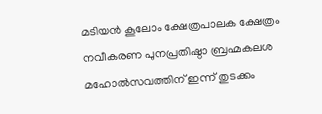മടിയന്‍ കൂലോം ക്ഷേത്രപാലക ക്ഷേത്രം നവീകരണ പുനപ്രതിഷ്ഠാ ബ്രഹ്മകലശ മഹോല്‍സവത്തിന് ഇന്ന് തുടക്കം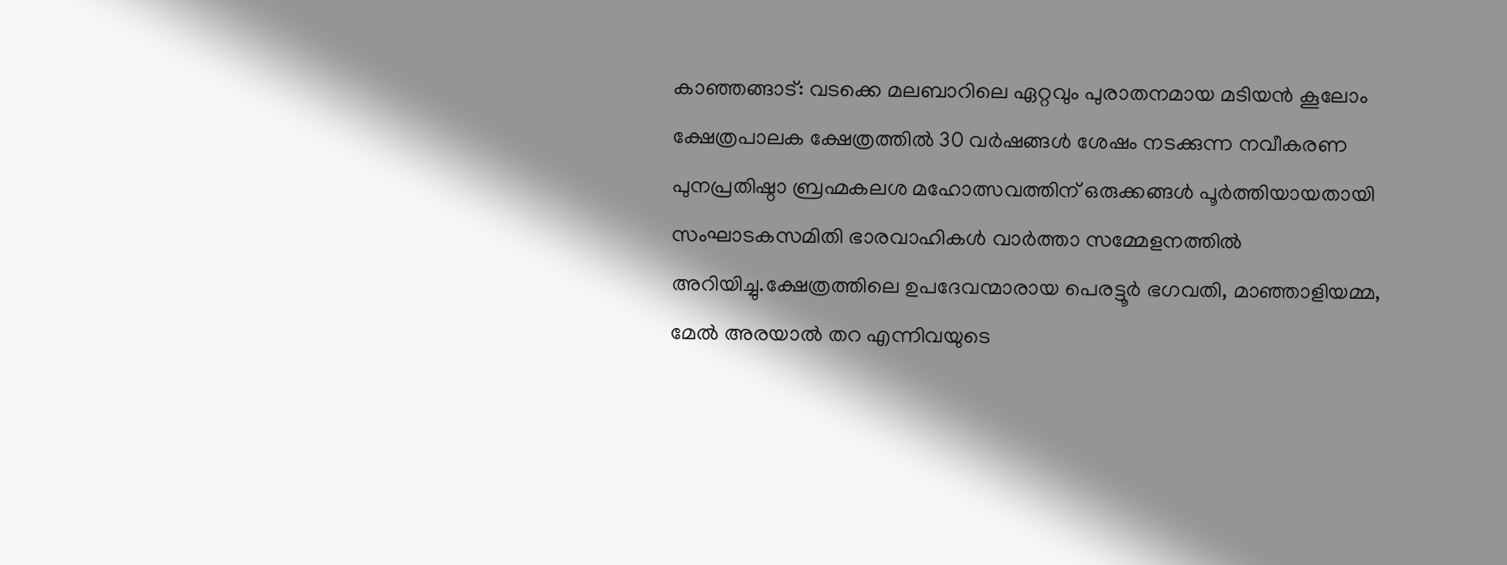കാഞ്ഞങ്ങാട്: വടക്കെ മലബാറിലെ ഏറ്റവും പുരാതനമായ മടിയന്‍ കൂലോം ക്ഷേത്രപാലക ക്ഷേത്രത്തില്‍ 30 വര്‍ഷങ്ങള്‍ ശേഷം നടക്കുന്ന നവീകരണ പുനപ്രതിഷ്ഠാ ബ്രഹ്മകലശ മഹോത്സവത്തിന് ഒരുക്കങ്ങള്‍ പൂര്‍ത്തിയായതായി സംഘാടകസമിതി ഭാരവാഹികള്‍ വാര്‍ത്താ സമ്മേളനത്തില്‍ അറിയിച്ചു.ക്ഷേത്രത്തിലെ ഉപദേവന്മാരായ പെരട്ടൂര്‍ ഭഗവതി, മാഞ്ഞാളിയമ്മ, മേല്‍ അരയാല്‍ തറ എന്നിവയുടെ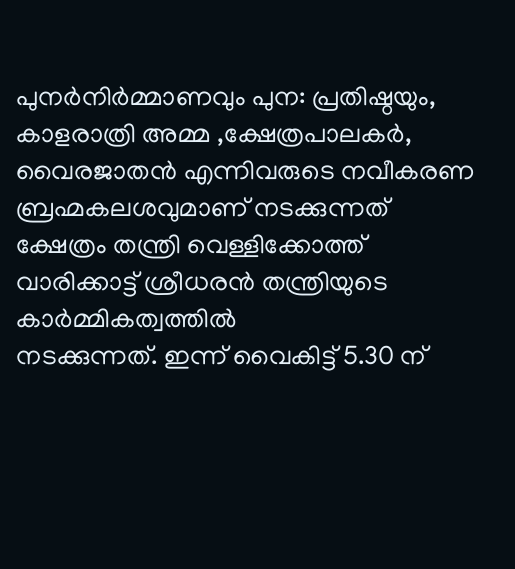പുനര്‍നിര്‍മ്മാണവും പുന: പ്രതിഷ്ഠയും, കാളരാത്രി അമ്മ ,ക്ഷേത്രപാലകര്‍, വൈരജാതന്‍ എന്നിവരുടെ നവീകരണ ബ്രഹ്മകലശവുമാണ് നടക്കുന്നത് ക്ഷേത്രം തന്ത്രി വെള്ളിക്കോത്ത് വാരിക്കാട്ട് ശ്രീധരന്‍ തന്ത്രിയുടെ കാര്‍മ്മികത്വത്തില്‍
നടക്കുന്നത്. ഇന്ന് വൈകിട്ട് 5.30 ന്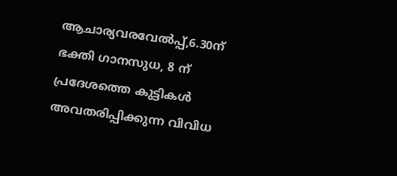ആചാര്യവരവേല്‍പ്പ്,6.30ന് ഭക്തി ഗാനസുധ, 8 ന് പ്രദേശത്തെ കുട്ടികള്‍ അവതരിപ്പിക്കുന്ന വിവിധ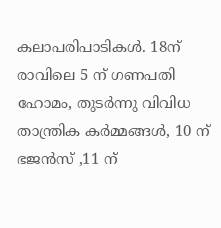കലാപരിപാടികള്‍. 18ന് രാവിലെ 5 ന് ഗണപതി ഹോമം, തുടര്‍ന്നു വിവിധ താന്ത്രിക കര്‍മ്മങ്ങള്‍, 10 ന് ഭജന്‍സ് ,11 ന്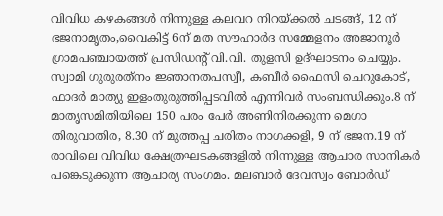വിവിധ കഴകങ്ങള്‍ നിന്നുള്ള കലവറ നിറയ്ക്കല്‍ ചടങ്ങ്, 12 ന് ഭജനാമൃതം,വൈകിട്ട് 6ന് മത സൗഹാര്‍ദ സമ്മേളനം അജാനൂര്‍ ഗ്രാമപഞ്ചായത്ത് പ്രസിഡന്റ് വി.വി. തുളസി ഉദ്ഘാടനം ചെയ്യും. സ്വാമി ഗുരുരത്‌നം ജ്ഞാനതപസ്വീ, കബീര്‍ ഫൈസി ചെറുകോട്, ഫാദര്‍ മാത്യു ഇളംതുരുത്തിപ്പടവില്‍ എന്നിവര്‍ സംബന്ധിക്കും.8 ന് മാതൃസമിതിയിലെ 150 പരം പേര്‍ അണിനിരക്കുന്ന മെഗാ തിരുവാതിര, 8.30 ന് മുത്തപ്പ ചരിതം നാഗക്കളി, 9 ന് ഭജന.19 ന് രാവിലെ വിവിധ ക്ഷേത്രഘടകങ്ങളില്‍ നിന്നുള്ള ആചാര സാനികര്‍ പങ്കെടുക്കുന്ന ആചാര്യ സംഗമം. മലബാര്‍ ദേവസ്വം ബോര്‍ഡ്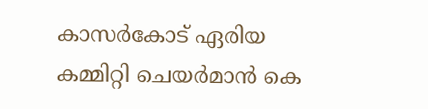കാസര്‍കോട് ഏരിയ കമ്മിറ്റി ചെയര്‍മാന്‍ കെ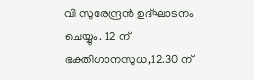വി സുരേന്ദ്രന്‍ ഉദ്ഘാടനം ചെയ്യും. 12 ന് ഭക്തിഗാനസുധ,12.30 ന്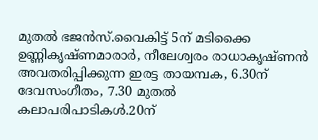മുതല്‍ ഭജന്‍സ്.വൈകിട്ട് 5ന് മടിക്കൈ ഉണ്ണികൃഷ്ണമാരാര്‍, നീലേശ്വരം രാധാകൃഷ്ണന്‍ അവതരിപ്പിക്കുന്ന ഇരട്ട തായമ്പക, 6.30ന് ദേവസംഗീതം, 7.30 മുതല്‍ കലാപരിപാടികള്‍.20ന്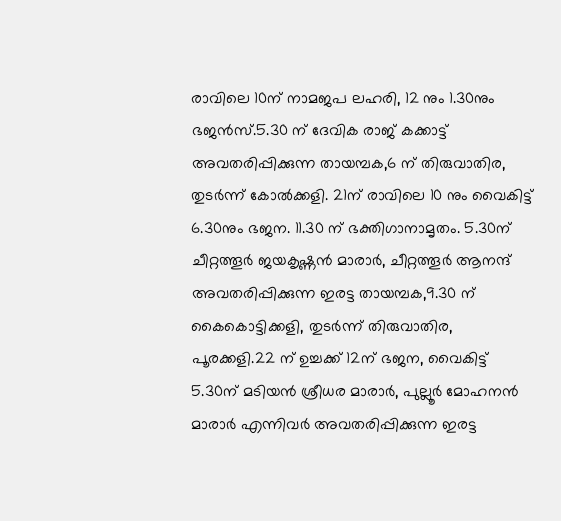രാവിലെ 10ന് നാമജപ ലഹരി, 12 നും 1.30നും ഭജന്‍സ്.5.30 ന് ദേവിക രാജ് കക്കാട്ട് അവതരിപ്പിക്കുന്ന തായമ്പക,6 ന് തിരുവാതിര, തുടര്‍ന്ന് കോല്‍ക്കളി. 21ന് രാവിലെ 10 നും വൈകിട്ട് 6.30നും ഭജന. 11.30 ന് ഭക്തിഗാനാമൃതം. 5.30ന് ചീറ്റത്തൂര്‍ ജയകൃഷ്ണന്‍ മാരാര്‍, ചീറ്റത്തൂര്‍ ആനന്ദ് അവതരിപ്പിക്കുന്ന ഇരട്ട തായമ്പക,9.30 ന് കൈകൊട്ടിക്കളി, തുടര്‍ന്ന് തിരുവാതിര, പൂരക്കളി.22 ന് ഉച്ചക്ക് 12ന് ഭജന, വൈകിട്ട് 5.30ന് മടിയന്‍ ശ്രീധര മാരാര്‍, പുല്ലൂര്‍ മോഹനന്‍ മാരാര്‍ എന്നിവര്‍ അവതരിപ്പിക്കുന്ന ഇരട്ട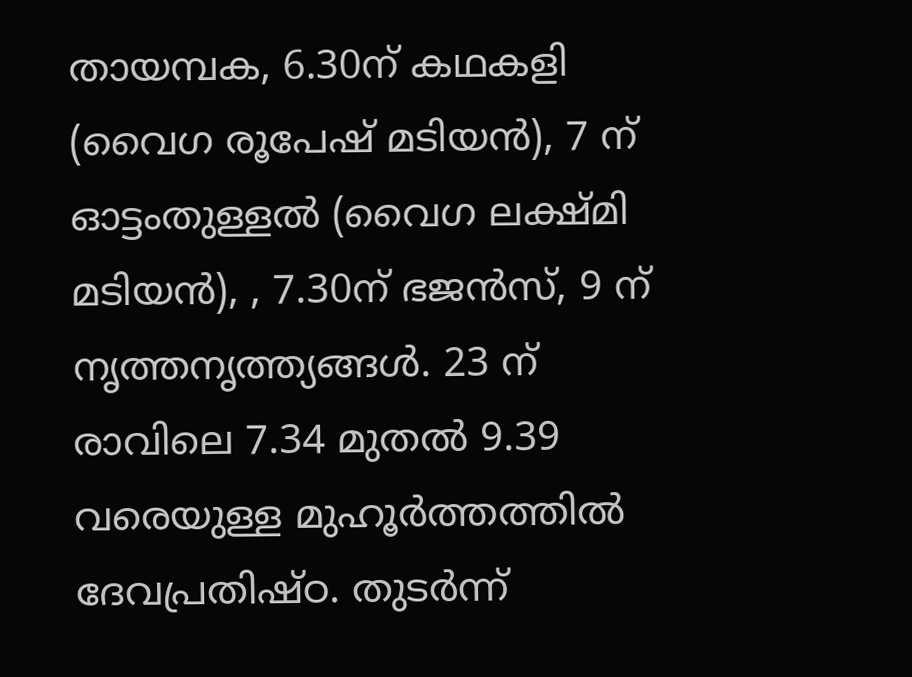തായമ്പക, 6.30ന് കഥകളി (വൈഗ രൂപേഷ് മടിയന്‍), 7 ന് ഓട്ടംതുള്ളല്‍ (വൈഗ ലക്ഷ്മി മടിയന്‍), , 7.30ന് ഭജന്‍സ്, 9 ന് നൃത്തനൃത്ത്യങ്ങള്‍. 23 ന് രാവിലെ 7.34 മുതല്‍ 9.39 വരെയുള്ള മുഹൂര്‍ത്തത്തില്‍ ദേവപ്രതിഷ്ഠ. തുടര്‍ന്ന്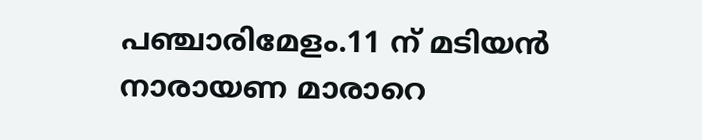പഞ്ചാരിമേളം.11 ന് മടിയന്‍ നാരായണ മാരാറെ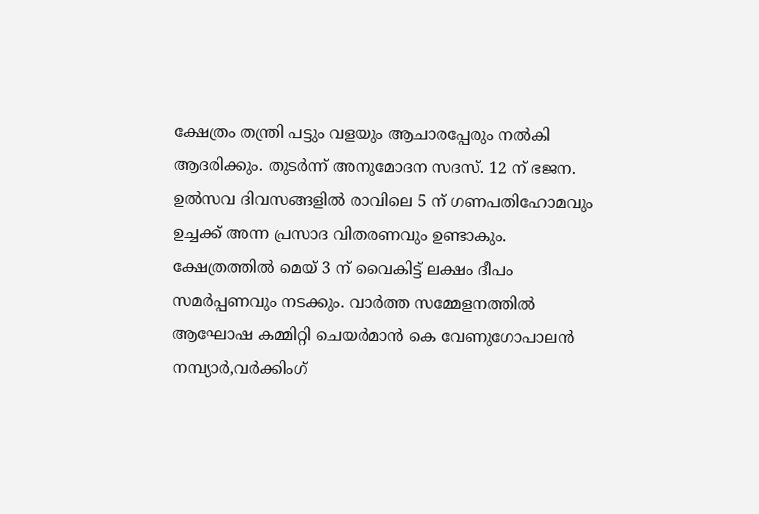ക്ഷേത്രം തന്ത്രി പട്ടും വളയും ആചാരപ്പേരും നല്‍കി ആദരിക്കും. തുടര്‍ന്ന് അനുമോദന സദസ്. 12 ന് ഭജന. ഉല്‍സവ ദിവസങ്ങളില്‍ രാവിലെ 5 ന് ഗണപതിഹോമവും ഉച്ചക്ക് അന്ന പ്രസാദ വിതരണവും ഉണ്ടാകും. ക്ഷേത്രത്തില്‍ മെയ് 3 ന് വൈകിട്ട് ലക്ഷം ദീപം സമര്‍പ്പണവും നടക്കും. വാര്‍ത്ത സമ്മേളനത്തില്‍ ആഘോഷ കമ്മിറ്റി ചെയര്‍മാന്‍ കെ വേണുഗോപാലന്‍ നമ്പ്യാര്‍,വര്‍ക്കിംഗ്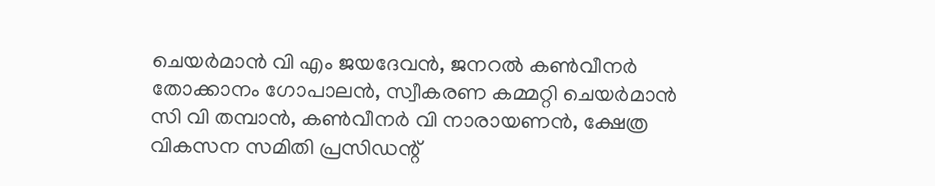ചെയര്‍മാന്‍ വി എം ജയദേവന്‍, ജനറല്‍ കണ്‍വീനര്‍ തോക്കാനം ഗോപാലന്‍, സ്വീകരണ കമ്മറ്റി ചെയര്‍മാന്‍ സി വി തമ്പാന്‍, കണ്‍വീനര്‍ വി നാരായണന്‍, ക്ഷേത്ര വികസന സമിതി പ്രസിഡന്റ്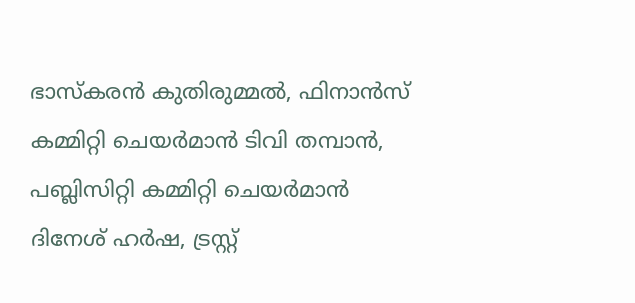ഭാസ്‌കരന്‍ കുതിരുമ്മല്‍, ഫിനാന്‍സ് കമ്മിറ്റി ചെയര്‍മാന്‍ ടിവി തമ്പാന്‍, പബ്ലിസിറ്റി കമ്മിറ്റി ചെയര്‍മാന്‍ ദിനേശ് ഹര്‍ഷ, ട്രസ്റ്റ്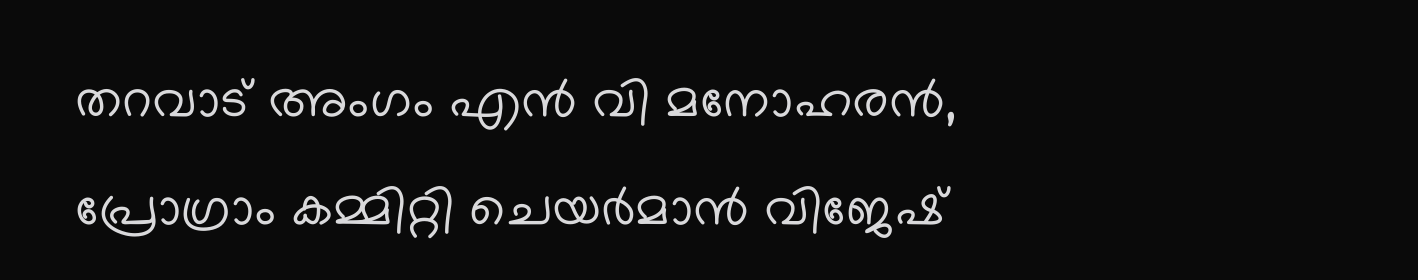തറവാട് അംഗം എന്‍ വി മനോഹരന്‍, പ്രോഗ്രാം കമ്മിറ്റി ചെയര്‍മാന്‍ വിജേഷ്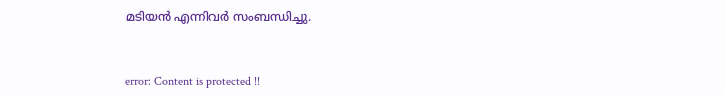മടിയന്‍ എന്നിവര്‍ സംബന്ധിച്ചു.



error: Content is protected !!